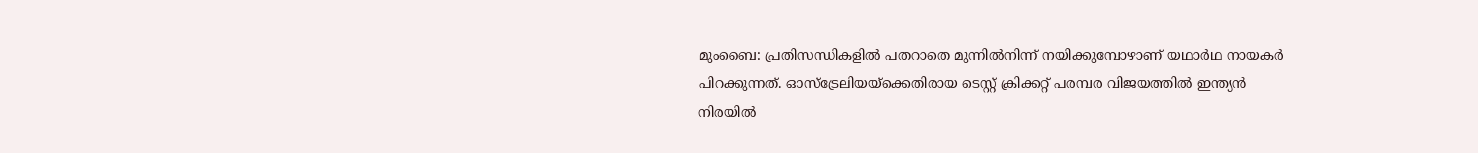മുംബൈ: പ്രതിസന്ധികളിൽ പതറാതെ മുന്നിൽനിന്ന് നയിക്കുമ്പോഴാണ് യഥാർഥ നായകർ പിറക്കുന്നത്. ഓസ്ട്രേലിയയ്ക്കെതിരായ ടെസ്റ്റ് ക്രിക്കറ്റ് പരമ്പര വിജയത്തിൽ ഇന്ത്യൻ നിരയിൽ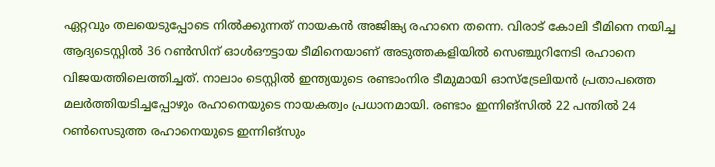ഏറ്റവും തലയെടുപ്പോടെ നിൽക്കുന്നത് നായകൻ അജിങ്ക്യ രഹാനെ തന്നെ. വിരാട് കോലി ടീമിനെ നയിച്ച ആദ്യടെസ്റ്റിൽ 36 റൺസിന് ഓൾഔട്ടായ ടീമിനെയാണ് അടുത്തകളിയിൽ സെഞ്ചുറിനേടി രഹാനെ വിജയത്തിലെത്തിച്ചത്. നാലാം ടെസ്റ്റിൽ ഇന്ത്യയുടെ രണ്ടാംനിര ടീമുമായി ഓസ്ട്രേലിയൻ പ്രതാപത്തെ മലർത്തിയടിച്ചപ്പോഴും രഹാനെയുടെ നായകത്വം പ്രധാനമായി. രണ്ടാം ഇന്നിങ്സിൽ 22 പന്തിൽ 24 റൺസെടുത്ത രഹാനെയുടെ ഇന്നിങ്സും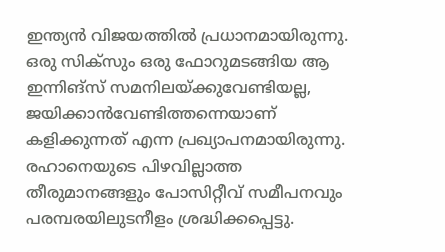ഇന്ത്യൻ വിജയത്തിൽ പ്രധാനമായിരുന്നു. ഒരു സിക്സും ഒരു ഫോറുമടങ്ങിയ ആ ഇന്നിങ്സ് സമനിലയ്ക്കുവേണ്ടിയല്ല, ജയിക്കാൻവേണ്ടിത്തന്നെയാണ് കളിക്കുന്നത് എന്ന പ്രഖ്യാപനമായിരുന്നു. രഹാനെയുടെ പിഴവില്ലാത്ത തീരുമാനങ്ങളും പോസിറ്റീവ് സമീപനവും പരമ്പരയിലുടനീളം ശ്രദ്ധിക്കപ്പെട്ടു.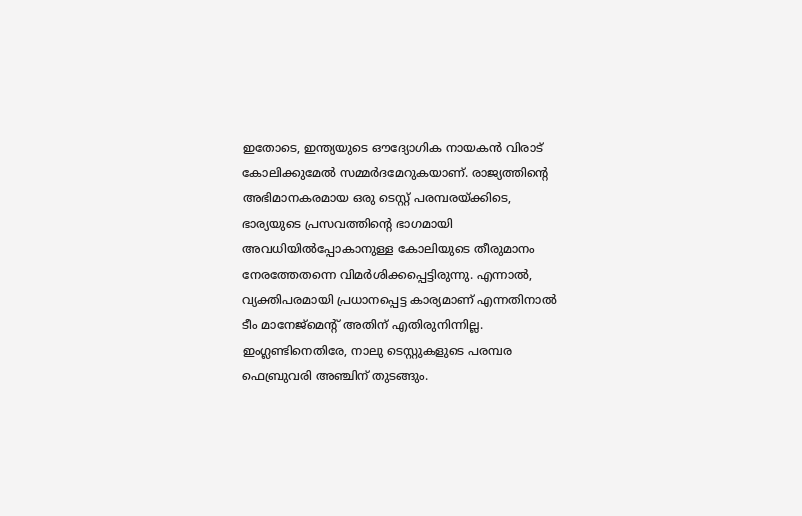ഇതോടെ, ഇന്ത്യയുടെ ഔദ്യോഗിക നായകൻ വിരാട് കോലിക്കുമേൽ സമ്മർദമേറുകയാണ്. രാജ്യത്തിന്റെ അഭിമാനകരമായ ഒരു ടെസ്റ്റ് പരമ്പരയ്ക്കിടെ, ഭാര്യയുടെ പ്രസവത്തിന്റെ ഭാഗമായി അവധിയിൽപ്പോകാനുള്ള കോലിയുടെ തീരുമാനം നേരത്തേതന്നെ വിമർശിക്കപ്പെട്ടിരുന്നു. എന്നാൽ, വ്യക്തിപരമായി പ്രധാനപ്പെട്ട കാര്യമാണ് എന്നതിനാൽ ടീം മാനേജ്മെന്റ് അതിന് എതിരുനിന്നില്ല. ഇംഗ്ലണ്ടിനെതിരേ, നാലു ടെസ്റ്റുകളുടെ പരമ്പര ഫെബ്രുവരി അഞ്ചിന് തുടങ്ങും.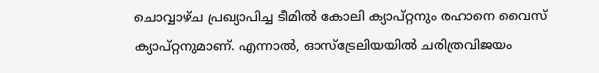ചൊവ്വാഴ്ച പ്രഖ്യാപിച്ച ടീമിൽ കോലി ക്യാപ്റ്റനും രഹാനെ വൈസ് ക്യാപ്റ്റനുമാണ്. എന്നാൽ, ഓസ്ട്രേലിയയിൽ ചരിത്രവിജയം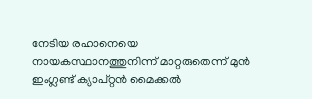നേടിയ രഹാനെയെ നായകസ്ഥാനത്തുനിന്ന് മാറ്റരുതെന്ന് മുൻ ഇംഗ്ലണ്ട് ക്യാപ്റ്റൻ മൈക്കൽ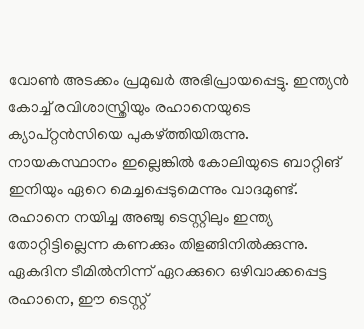വോൺ അടക്കം പ്രമുഖർ അഭിപ്രായപ്പെട്ടു. ഇന്ത്യൻ കോച്ച് രവിശാസ്ത്രിയും രഹാനെയുടെ ക്യാപ്റ്റൻസിയെ പുകഴ്ത്തിയിരുന്നു. നായകസ്ഥാനം ഇല്ലെങ്കിൽ കോലിയുടെ ബാറ്റിങ് ഇനിയും ഏറെ മെച്ചപ്പെടുമെന്നും വാദമുണ്ട്. രഹാനെ നയിച്ച അഞ്ചു ടെസ്റ്റിലും ഇന്ത്യ തോറ്റിട്ടില്ലെന്ന കണക്കും തിളങ്ങിനിൽക്കുന്നു. ഏകദിന ടീമിൽനിന്ന് ഏറക്കുറെ ഒഴിവാക്കപ്പെട്ട രഹാനെ, ഈ ടെസ്റ്റ്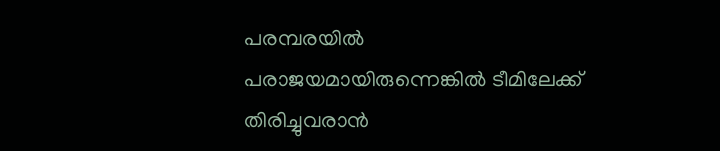പരമ്പരയിൽ പരാജയമായിരുന്നെങ്കിൽ ടീമിലേക്ക് തിരിച്ചുവരാൻ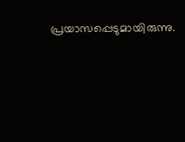പ്രയാസപ്പെടുമായിരുന്നു.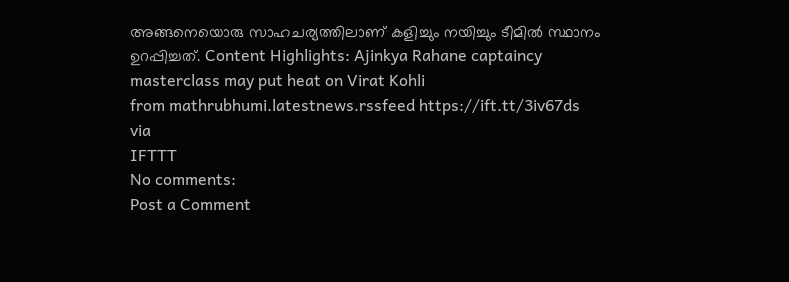അങ്ങനെയൊരു സാഹചര്യത്തിലാണ് കളിച്ചും നയിച്ചും ടീമിൽ സ്ഥാനം ഉറപ്പിച്ചത്. Content Highlights: Ajinkya Rahane captaincy masterclass may put heat on Virat Kohli
from mathrubhumi.latestnews.rssfeed https://ift.tt/3iv67ds
via
IFTTT
No comments:
Post a Comment